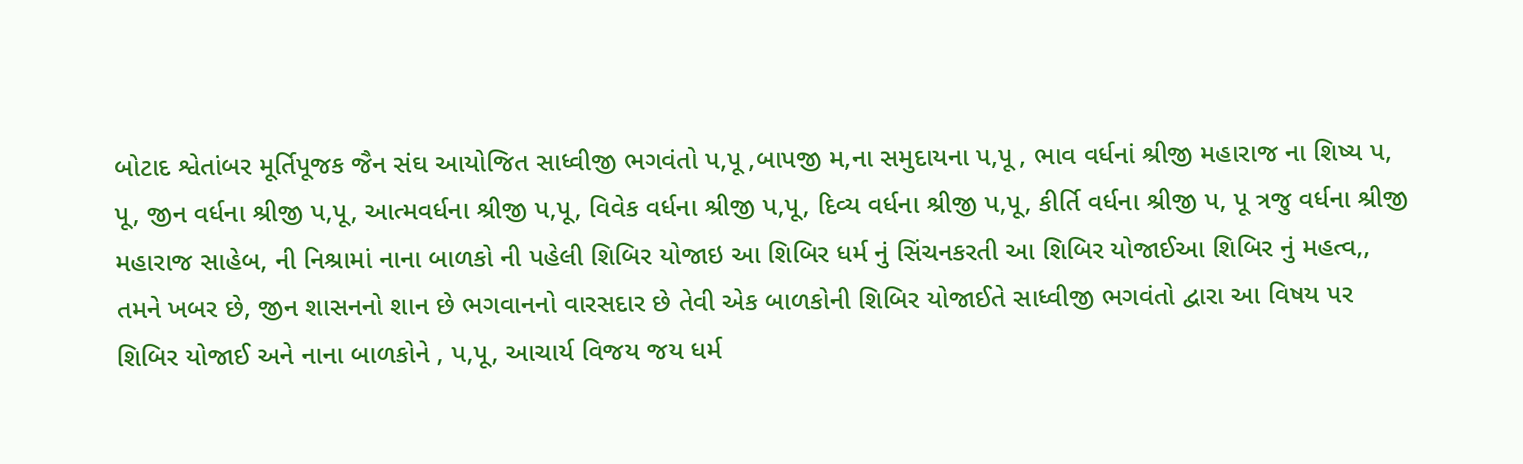બોટાદ શ્વેતાંબર મૂર્તિપૂજક જૈન સંઘ આયોજિત સાધ્વીજી ભગવંતો પ,પૂ ,બાપજી મ,ના સમુદાયના પ,પૂ , ભાવ વર્ધનાં શ્રીજી મહારાજ ના શિષ્ય પ, પૂ, જીન વર્ધના શ્રીજી પ,પૂ, આત્મવર્ધના શ્રીજી પ,પૂ, વિવેક વર્ધના શ્રીજી પ,પૂ, દિવ્ય વર્ધના શ્રીજી પ,પૂ, કીર્તિ વર્ધના શ્રીજી પ, પૂ ત્રજુ વર્ધના શ્રીજી મહારાજ સાહેબ, ની નિશ્રામાં નાના બાળકો ની પહેલી શિબિર યોજાઇ આ શિબિર ધર્મ નું સિંચનકરતી આ શિબિર યોજાઈઆ શિબિર નું મહત્વ,, તમને ખબર છે, જીન શાસનનો શાન છે ભગવાનનો વારસદાર છે તેવી એક બાળકોની શિબિર યોજાઈતે સાધ્વીજી ભગવંતો દ્વારા આ વિષય પર શિબિર યોજાઈ અને નાના બાળકોને , પ,પૂ, આચાર્ય વિજય જય ધર્મ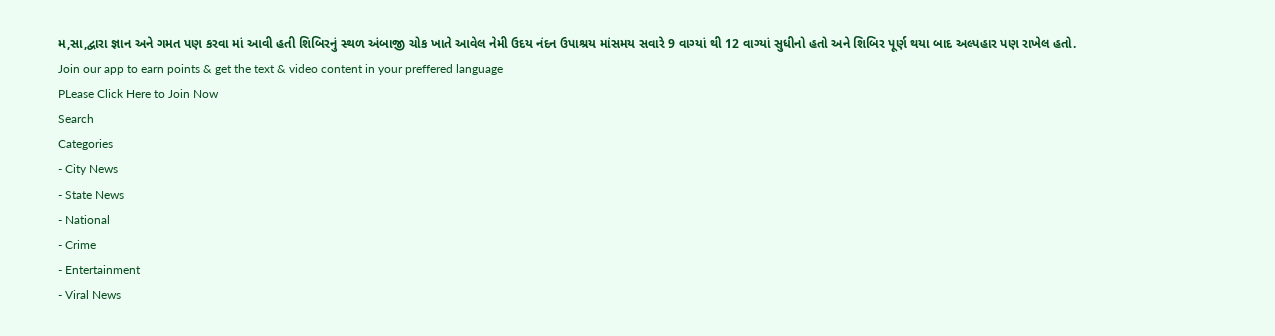મ,સા,દ્વારા જ્ઞાન અને ગમત પણ કરવા માં આવી હતી શિબિરનું સ્થળ અંબાજી ચોક ખાતે આવેલ નેમી ઉદય નંદન ઉપાશ્રય માંસમય સવારે 9 વાગ્યાં થી 12 વાગ્યાં સુધીનો હતો અને શિબિર પૂર્ણ થયા બાદ અલ્પહાર પણ રાખેલ હતો.
Join our app to earn points & get the text & video content in your preffered language
PLease Click Here to Join Now
Search
Categories
- City News
- State News
- National
- Crime
- Entertainment
- Viral News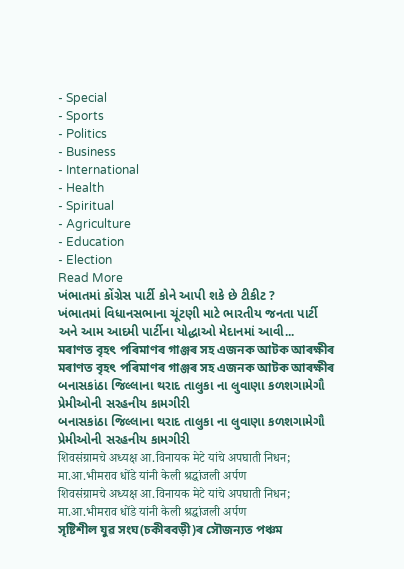- Special
- Sports
- Politics
- Business
- International
- Health
- Spiritual
- Agriculture
- Education
- Election
Read More
ખંભાતમાં કોંગ્રેસ પાર્ટી કોને આપી શકે છે ટીકીટ ?
ખંભાતમાં વિધાનસભાના ચૂંટણી માટે ભારતીય જનતા પાર્ટી અને આમ આદમી પાર્ટીના યોદ્ધાઓ મેદાનમાં આવી...
মৰাণত বৃহৎ পৰিমাণৰ গাঞ্জৰ সহ এজনক আটক আৰক্ষীৰ
মৰাণত বৃহৎ পৰিমাণৰ গাঞ্জৰ সহ এজনক আটক আৰক্ষীৰ
બનાસકાંઠા જિલ્લાના થરાદ તાલુકા ના લુવાણા કળશગામેગૌ પ્રેમીઓની સરહનીય કામગીરી
બનાસકાંઠા જિલ્લાના થરાદ તાલુકા ના લુવાણા કળશગામેગૌ પ્રેમીઓની સરહનીય કામગીરી
शिवसंग्रामचे अध्यक्ष आ.विनायक मेटे यांचे अपघाती निधन; मा.आ.भीमराव धोंडे यांनी केली श्रद्धांजली अर्पण
शिवसंग्रामचे अध्यक्ष आ.विनायक मेटे यांचे अपघाती निधन; मा.आ.भीमराव धोंडे यांनी केली श्रद्धांजली अर्पण
সৃষ্টিশীল যুৱ সংঘ(চকীৰবড়ী)ৰ সৌজন্যত পঞ্চম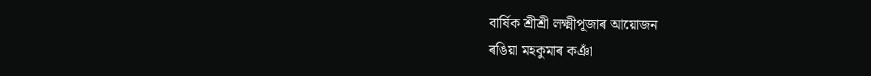বাৰ্ষিক শ্ৰীশ্ৰী লক্ষ্মীপূজাৰ আয়োজন
ৰঙিয়া মহকুমাৰ কঞাঁ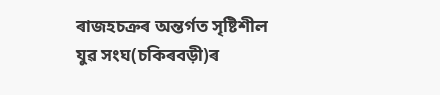ৰাজহচক্ৰৰ অন্তৰ্গত সৃষ্টিশীল যুৱ সংঘ(চকিৰবড়ী)ৰ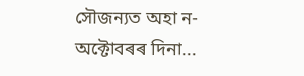সৌজন্যত অহা ন-অক্টোবৰৰ দিনা...